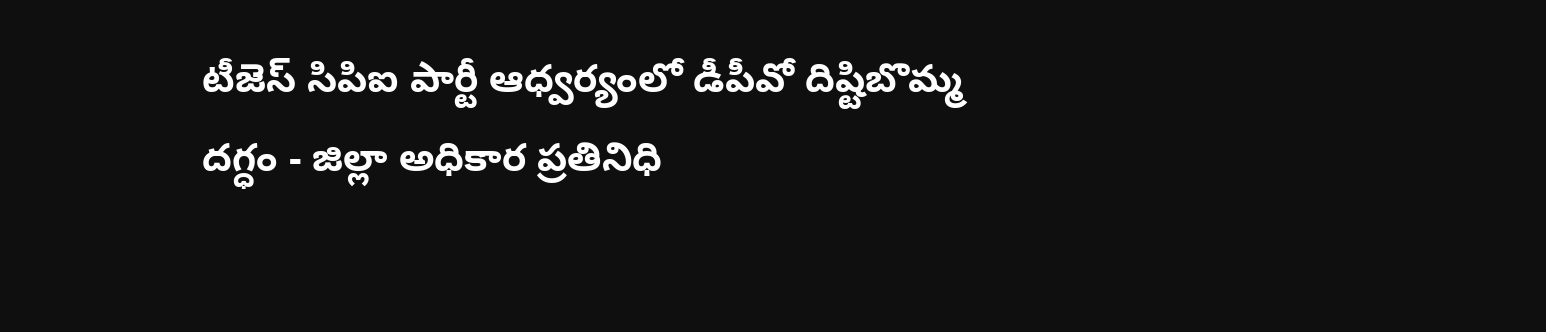టీజెస్ సిపిఐ పార్టీ ఆధ్వర్యంలో డీపీవో దిష్టిబొమ్మ దగ్ధం - జిల్లా అధికార ప్రతినిధి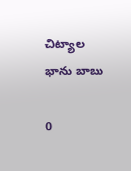చిట్యాల భాను బాబు

0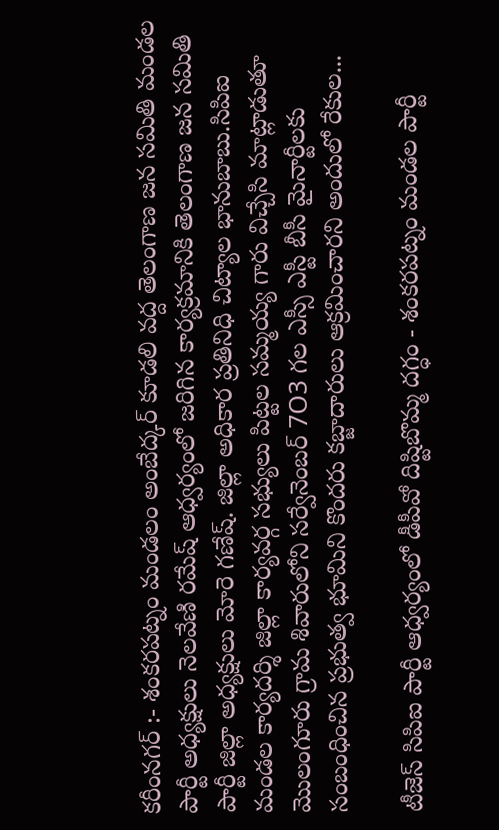కరీంనగర్ :- శంకరపట్నం మండలం అంబేద్కర్ కూడలి వద్ద తెలంగాణ జన సమితి మండల పార్టీ అధ్యక్షులు నెలవేణి రమేష్ ఆధ్వర్యంలో జరిగిన కార్యక్రమానికి తెలంగాణ జన సమితి పార్టీ జిల్లా అధ్యక్షులు మోరె గణేష్. జిల్లా అధికార ప్రతినిధి చిట్యాల భానుబాబు.సిపిఐ మండల కార్యదర్శి జిల్లా కార్యవర్గ సభ్యులు పిట్టల సమ్మయ్య గారు విచ్చేసి మాట్లాడుతూ మొలంగూరు గ్రామ శివారులోని సర్వేనెంబర్ 7O3 గల ఎస్సీ ఎస్టీ బీసీ మైనార్టీలకు సంబంధించిన ప్రభుత్వ భూమిని కొందరు కబ్జాదారులు ఆక్రమించారని అందులో రేకుల...

టీజెస్ సిపిఐ పార్టీ ఆధ్వర్యంలో డీపీవో దిష్టిబొమ్మ దగ్ధం - శంకరపట్నం మండల పార్టీ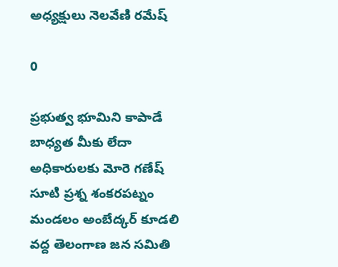అధ్యక్షులు నెలవేణి రమేష్

0

ప్రభుత్వ భూమిని కాపాడే బాధ్యత మీకు లేదా అధికారులకు మోరె గణేష్ సూటి ప్రశ్న శంకరపట్నం మండలం అంబేద్కర్ కూడలి వద్ద తెలంగాణ జన సమితి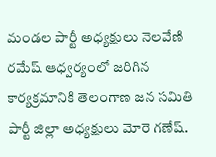మండల పార్టీ అధ్యక్షులు నెలవేణి రమేష్ ఆధ్వర్యంలో జరిగిన కార్యక్రమానికి తెలంగాణ జన సమితి పార్టీ జిల్లా అధ్యక్షులు మోరె గణేష్.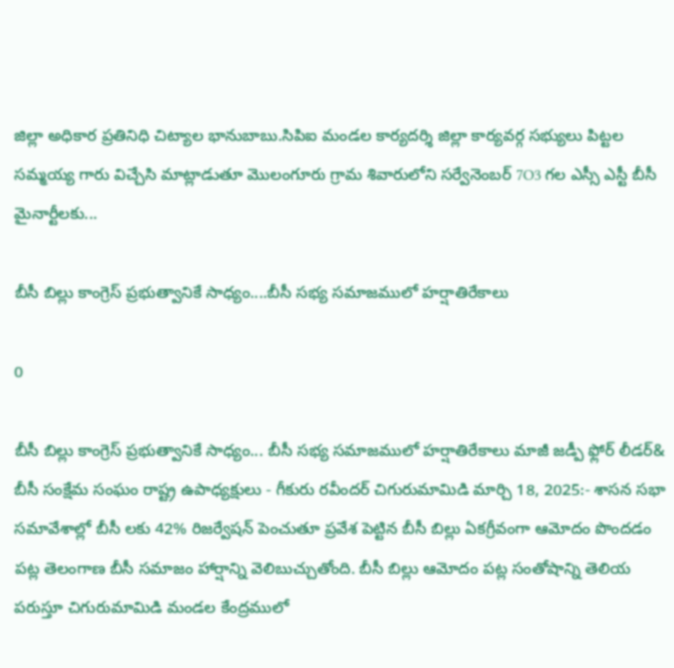జిల్లా అధికార ప్రతినిధి చిట్యాల భానుబాబు.సిపిఐ మండల కార్యదర్శి జిల్లా కార్యవర్గ సభ్యులు పిట్టల సమ్మయ్య గారు విచ్చేసి మాట్లాడుతూ మొలంగూరు గ్రామ శివారులోని సర్వేనెంబర్ 7O3 గల ఎస్సీ ఎస్టీ బీసీ మైనార్టీలకు...

బీసీ బిల్లు కాంగ్రెస్ ప్రభుత్వానికే సాధ్యం....బీసీ సభ్య సమాజములో హర్షాతిరేకాలు

0

బీసీ బిల్లు కాంగ్రెస్ ప్రభుత్వానికే సాధ్యం... బీసీ సభ్య సమాజములో హర్షాతిరేకాలు మాజీ జడ్పీ ఫ్లోర్ లీడర్& బీసీ సంక్షేమ సంఘం రాష్ట్ర ఉపాధ్యక్షులు - గీకురు రవీందర్ చిగురుమామిడి మార్చి 18, 2025:- శాసన సభా సమావేశాల్లో బీసీ లకు 42% రిజర్వేషన్ పెంచుతూ ప్రవేశ పెట్టిన బీసీ బిల్లు ఏకగ్రీవంగా ఆమోదం పొందడం పట్ల తెలంగాణ బీసీ సమాజం హార్షాన్ని వెలిబుచ్చుతోంది. బీసీ బిల్లు ఆమోదం పట్ల సంతోషాన్ని తెలియ పరుస్తూ చిగురుమామిడి మండల కేంద్రములో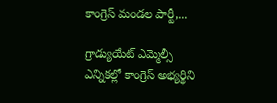కాంగ్రెస్ మండల పార్టీ,...

గ్రాడ్యుయేట్ ఎమ్మెల్సీ ఎన్నికల్లో కాంగ్రెస్ అభ్యర్థిని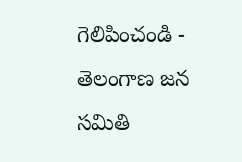గెలిపించండి - తెలంగాణ జన సమితి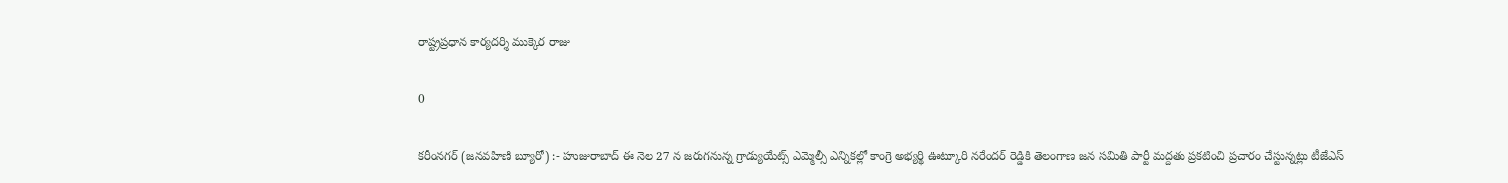రాష్ట్రప్రధాన కార్యదర్శి ముక్కెర రాజు

0

కరీంనగర్ (జనవహిణి బ్యూరో) :- హుజురాబాద్ ఈ నెల 27 న జరుగనున్న గ్రాడ్యుయేట్స్ ఎమ్మెల్సీ ఎన్నికల్లో కాంగ్రె అభ్యర్థి ఊట్కూరి నరేందర్ రెడ్డికి తెలంగాణ జన సమితి పార్టీ మద్దతు ప్రకటించి ప్రచారం చేస్టున్నట్లు టీజేఎస్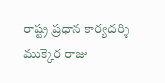రాష్ట్ర ప్రధాన కార్యదర్శి ముక్కెర రాజు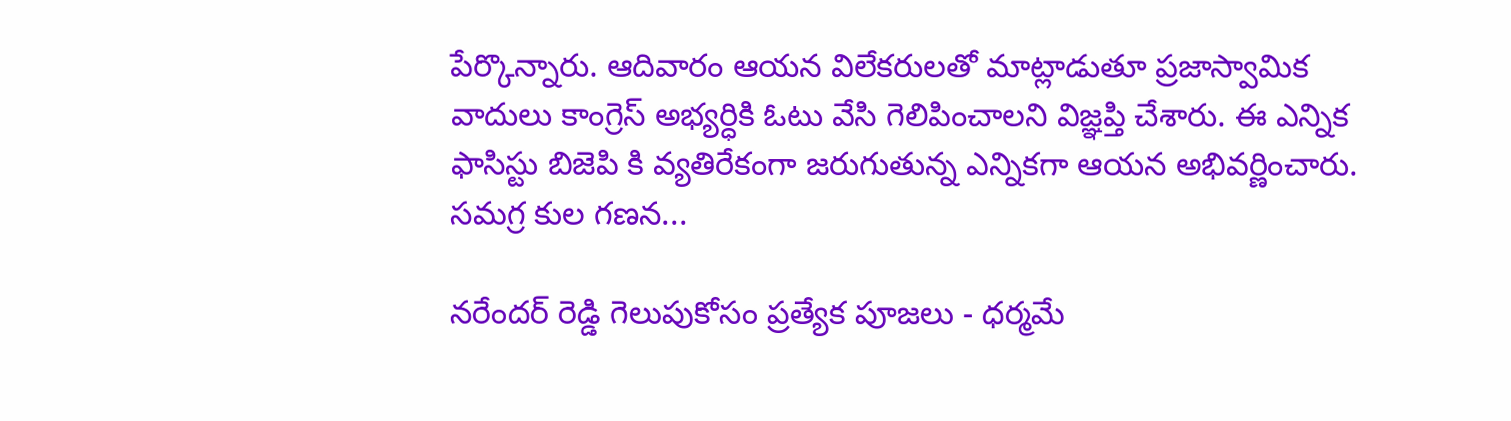పేర్కొన్నారు. ఆదివారం ఆయన విలేకరులతో మాట్లాడుతూ ప్రజాస్వామిక వాదులు కాంగ్రెస్ అభ్యర్ధికి ఓటు వేసి గెలిపించాలని విజ్ఞప్తి చేశారు. ఈ ఎన్నిక ఫాసిస్టు బిజెపి కి వ్యతిరేకంగా జరుగుతున్న ఎన్నికగా ఆయన అభివర్ణించారు. సమగ్ర కుల గణన...

నరేందర్ రెడ్డి గెలుపుకోసం ప్రత్యేక పూజలు - ధర్మమే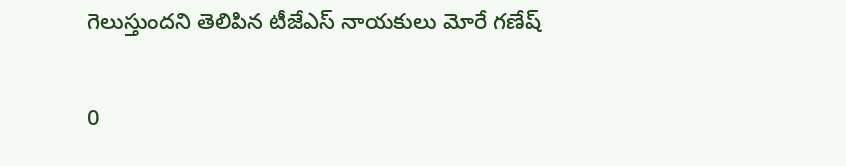గెలుస్తుందని తెలిపిన టీజేఎస్ నాయకులు మోరే గణేష్

0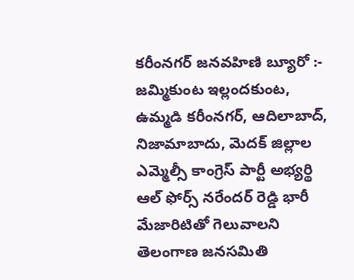కరీంనగర్ జనవహిణి బ్యూరో :- జమ్మికుంట ఇల్లందకుంట, ఉమ్మడి కరీంనగర్, ఆదిలాబాద్, నిజామాబాదు, మెదక్ జిల్లాల ఎమ్మెల్సీ కాంగ్రెస్ పార్టీ అభ్యర్థి ఆల్ ఫోర్స్ నరేందర్ రెడ్డి భారీ మేజారిటితో గెలువాలని తెలంగాణ జనసమితి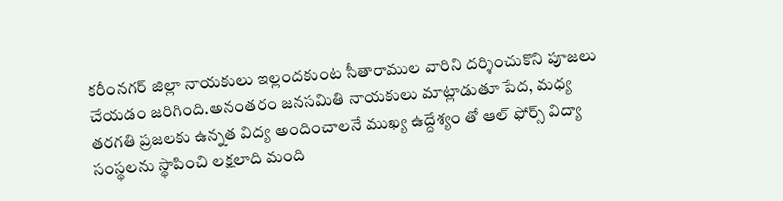కరీంనగర్ జిల్లా నాయకులు ఇల్లందకుంట సీతారాముల వారిని దర్శించుకొని పూజలు చేయడం జరిగింది.అనంతరం జనసమితి నాయకులు మాట్లాడుతూ పేద, మధ్య తరగతి ప్రజలకు ఉన్నత విద్య అందించాలనే ముఖ్య ఉద్దేశ్యం తో ఆల్ ఫోర్స్ విద్యా సంస్థలను స్థాపించి లక్షలాది మంది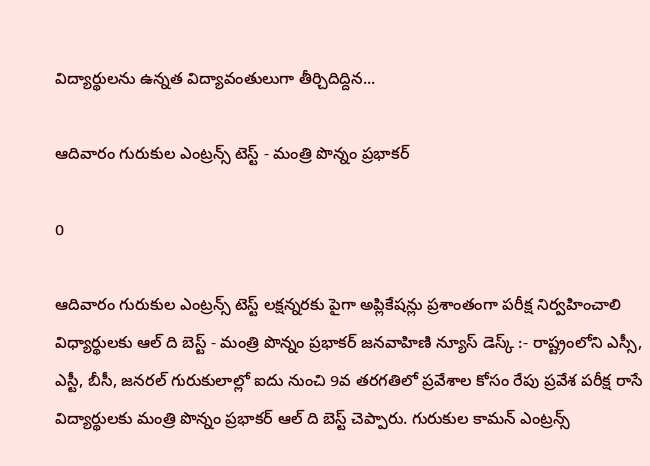విద్యార్థులను ఉన్నత విద్యావంతులుగా తీర్చిదిద్దిన...

ఆదివారం గురుకుల ఎంట్రన్స్ టెస్ట్ - మంత్రి పొన్నం ప్రభాకర్

0

ఆదివారం గురుకుల ఎంట్రన్స్ టెస్ట్ లక్షన్నరకు పైగా అప్లికేషన్లు ప్రశాంతంగా పరీక్ష నిర్వహించాలి విధ్యార్థులకు ఆల్ ది బెస్ట్ - మంత్రి పొన్నం ప్రభాకర్ జనవాహిణి న్యూస్ డెస్క్ :- రాష్ట్రంలోని ఎస్సీ, ఎస్టీ, బీసీ, జనరల్ గురుకులాల్లో ఐదు నుంచి 9వ తరగతిలో ప్రవేశాల కోసం రేపు ప్రవేశ పరీక్ష రాసే విద్యార్థులకు మంత్రి పొన్నం ప్రభాకర్ ఆల్ ది బెస్ట్ చెప్పారు. గురుకుల కామన్ ఎంట్రన్స్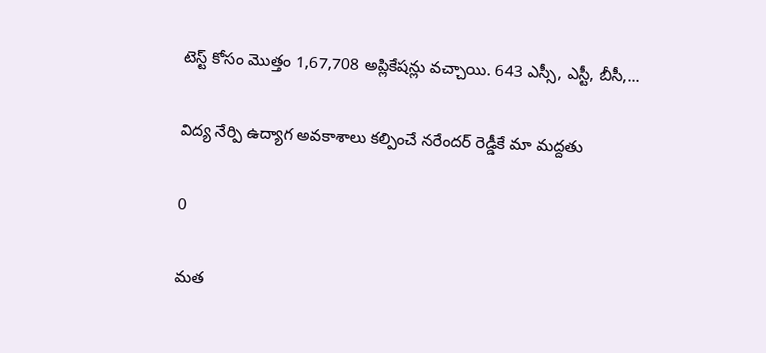టెస్ట్ కోసం మొత్తం 1,67,708 అప్లికేషన్లు వచ్చాయి. 643 ఎస్సీ, ఎస్టీ, బీసీ,...

విద్య నేర్పి ఉద్యాగ అవకాశాలు కల్పించే నరేందర్ రెడ్డీకే మా మద్దతు

0

మత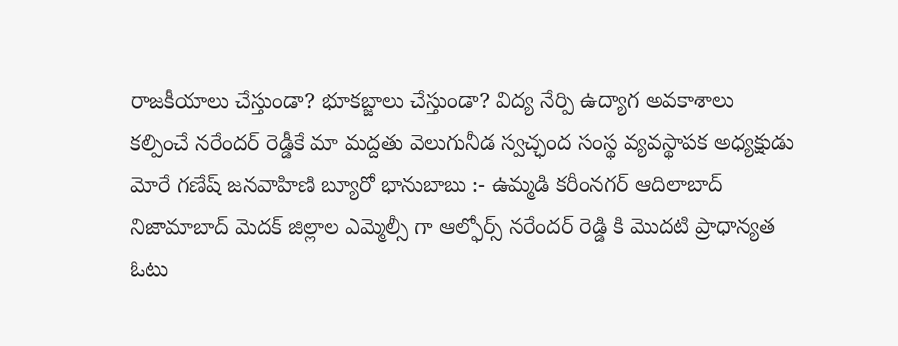రాజకీయాలు చేస్తుండా? భూకబ్జాలు చేస్తుండా? విద్య నేర్పి ఉద్యాగ అవకాశాలు కల్పించే నరేందర్ రెడ్డీకే మా మద్దతు వెలుగునీడ స్వచ్ఛంద సంస్థ వ్యవస్థాపక అధ్యక్షుడు మోరే గణేష్ జనవాహిణి బ్యూరో భానుబాబు :- ఉమ్మడి కరీంనగర్ ఆదిలాబాద్ నిజామాబాద్ మెదక్ జిల్లాల ఎమ్మెల్సీ గా ఆల్ఫోర్స్ నరేందర్ రెడ్డి కి మొదటి ప్రాధాన్యత ఓటు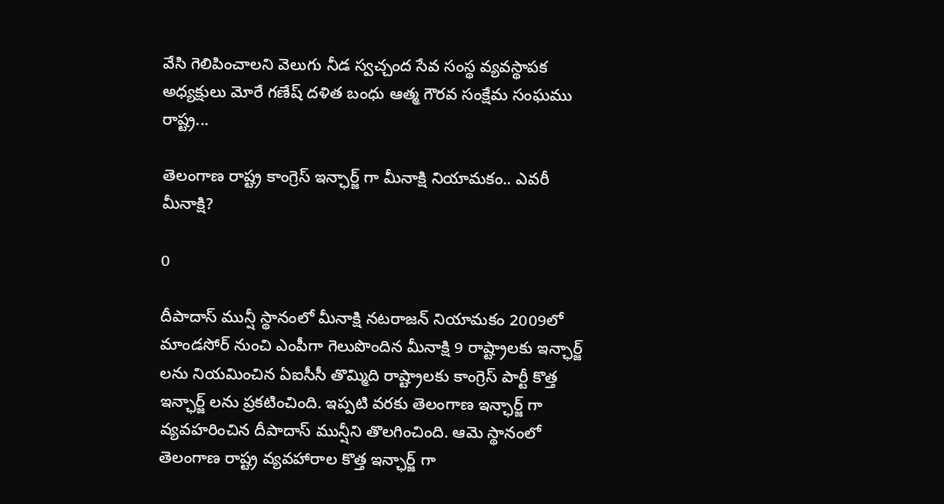వేసి గెలిపించాలని వెలుగు నీడ స్వచ్చంద సేవ సంస్థ వ్యవస్థాపక అధ్యక్షులు మోరే గణేష్ దళిత బంధు ఆత్మ గౌరవ సంక్షేమ సంఘము రాష్ట్ర...

తెలంగాణ రాష్ట్ర కాంగ్రెస్ ఇన్ఛార్జ్ గా మీనాక్షి నియామకం.. ఎవరీ మీనాక్షి?

0

దీపాదాస్ మున్షీ స్థానంలో మీనాక్షి నటరాజన్ నియామకం 2009లో మాండసోర్ నుంచి ఎంపీగా గెలుపొందిన మీనాక్షి 9 రాష్ట్రాలకు ఇన్ఛార్జ్ లను నియమించిన ఏఐసీసీ తొమ్మిది రాష్ట్రాలకు కాంగ్రెస్ పార్టీ కొత్త ఇన్ఛార్జ్ లను ప్రకటించింది. ఇప్పటి వరకు తెలంగాణ ఇన్ఛార్జ్ గా వ్యవహరించిన దీపాదాస్ మున్షీని తొలగించింది. ఆమె స్థానంలో తెలంగాణ రాష్ట్ర వ్యవహారాల కొత్త ఇన్ఛార్జ్ గా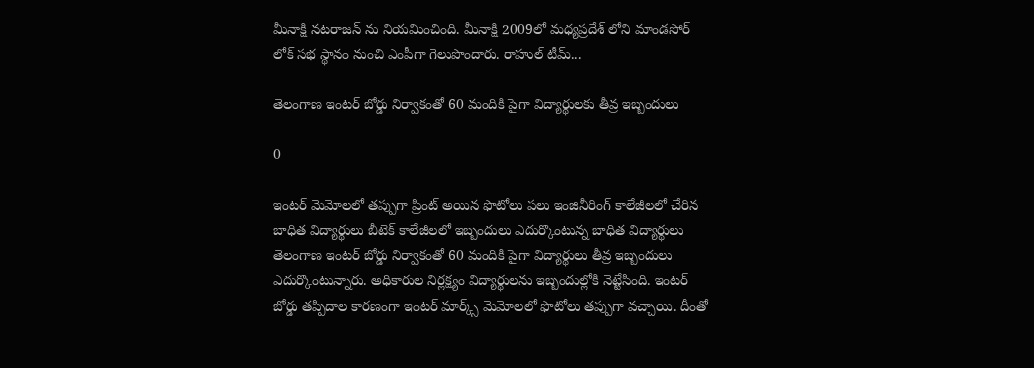మీనాక్షి నటరాజన్ ను నియమించింది. మీనాక్షి 2009లో మధ్యప్రదేశ్ లోని మాండసోర్ లోక్ సభ స్థానం నుంచి ఎంపీగా గెలుపొందారు. రాహుల్ టీమ్...

తెలంగాణ ఇంటర్ బోర్డు నిర్వాకంతో 60 మందికి పైగా విద్యార్థులకు తీవ్ర ఇబ్బందులు

0

ఇంటర్ మెమోలలో తప్పుగా ప్రింట్ అయిన ఫొటోలు పలు ఇంజినీరింగ్ కాలేజీలలో చేరిన బాధిత విద్యార్థులు బీటెక్ కాలేజీలలో ఇబ్బందులు ఎదుర్కొంటున్న బాధిత విద్యార్థులు తెలంగాణ ఇంటర్ బోర్డు నిర్వాకంతో 60 మందికి పైగా విద్యార్థులు తీవ్ర ఇబ్బందులు ఎదుర్కొంటున్నారు. అధికారుల నిర్లక్ష్యం విద్యార్థులను ఇబ్బందుల్లోకి నెట్టేసింది. ఇంటర్ బోర్డు తప్పిదాల కారణంగా ఇంటర్ మార్క్స్ మెమోలలో ఫొటోలు తప్పుగా వచ్చాయి. దీంతో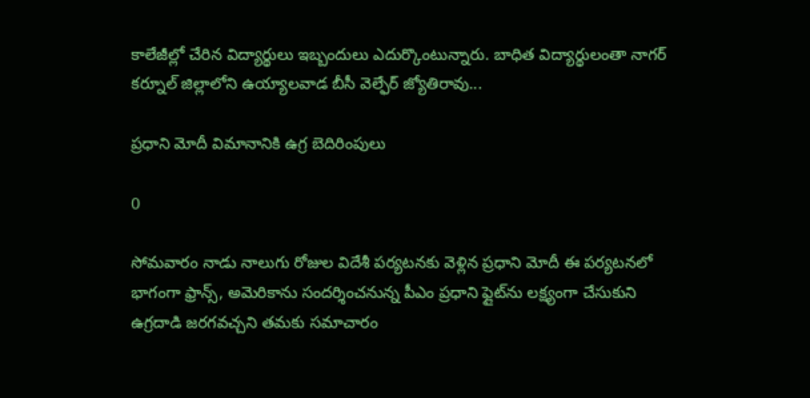కాలేజీల్లో చేరిన విద్యార్థులు ఇబ్బందులు ఎదుర్కొంటున్నారు. బాధిత విద్యార్థులంతా నాగర్ కర్నూల్ జిల్లాలోని ఉయ్యాలవాడ బీసీ వెల్ఫేర్ జ్యోతిరావు...

ప్ర‌ధాని మోదీ విమానానికి ఉగ్ర బెదిరింపులు

0

సోమ‌వారం నాడు నాలుగు రోజుల విదేశీ ప‌ర్య‌ట‌నకు వెళ్లిన ప్ర‌ధాని మోదీ ఈ ప‌ర్య‌ట‌న‌లో భాగంగా ఫ్రాన్స్, అమెరికాను సంద‌ర్శించ‌నున్న పీఎం ప్ర‌ధాని ఫ్లైట్‌ను ల‌క్ష్యంగా చేసుకుని ఉగ్ర‌దాడి జరగవచ్చని త‌మ‌కు స‌మాచారం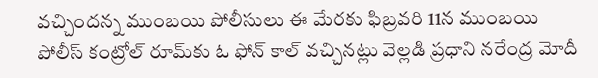వ‌చ్చింద‌న్న‌ ముంబ‌యి పోలీసులు ఈ మేర‌కు ఫిబ్ర‌వ‌రి 11న ముంబ‌యి పోలీస్ కంట్రోల్ రూమ్‌కు ఓ ఫోన్ కాల్ వ‌చ్చిన‌ట్లు వెల్ల‌డి ప్ర‌ధాని న‌రేంద్ర మోదీ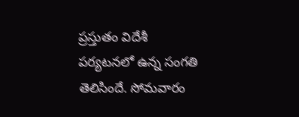ప్ర‌స్తుతం విదేశీ ప‌ర్య‌టన‌లో ఉన్న సంగ‌తి తెలిసిందే. సోమ‌వారం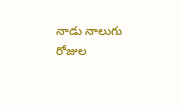నాడు నాలుగు రోజుల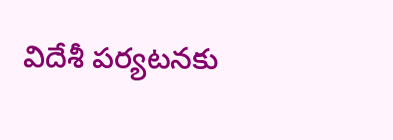విదేశీ ప‌ర్య‌ట‌నకు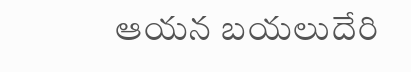ఆయ‌న‌ బయలుదేరి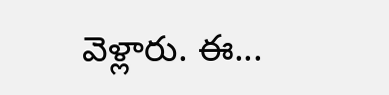వెళ్లారు. ఈ...